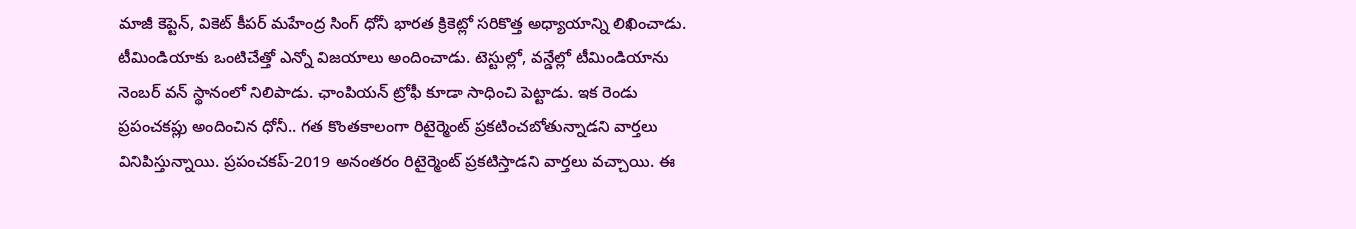మాజీ కెప్టెన్, వికెట్ కీపర్ మహేంద్ర సింగ్ ధోనీ భారత క్రికెట్లో సరికొత్త అధ్యాయాన్ని లిఖించాడు. టీమిండియాకు ఒంటిచేత్తో ఎన్నో విజయాలు అందించాడు. టెస్టుల్లో, వన్డేల్లో టీమిండియాను నెంబర్ వన్ స్థానంలో నిలిపాడు. ఛాంపియన్ ట్రోఫీ కూడా సాధించి పెట్టాడు. ఇక రెండు ప్రపంచకప్లు అందించిన ధోనీ.. గత కొంతకాలంగా రిటైర్మెంట్ ప్రకటించబోతున్నాడని వార్తలు వినిపిస్తున్నాయి. ప్రపంచకప్-2019 అనంతరం రిటైర్మెంట్ ప్రకటిస్తాడని వార్తలు వచ్చాయి. ఈ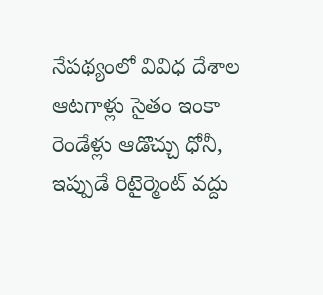నేపథ్యంలో వివిధ దేశాల ఆటగాళ్లు సైతం ఇంకా రెండేళ్లు ఆడొచ్చు ధోనీ, ఇప్పుడే రిటైర్మెంట్ వద్దు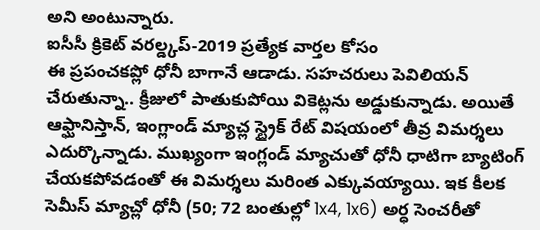అని అంటున్నారు.
ఐసీసీ క్రికెట్ వరల్డ్కప్-2019 ప్రత్యేక వార్తల కోసం
ఈ ప్రపంచకప్లో ధోనీ బాగానే ఆడాడు. సహచరులు పెవిలియన్ చేరుతున్నా.. క్రీజులో పాతుకుపోయి వికెట్లను అడ్డుకున్నాడు. అయితే ఆఫ్ఘానిస్తాన్, ఇంగ్లాండ్ మ్యాచ్ల స్ట్రైక్ రేట్ విషయంలో తీవ్ర విమర్శలు ఎదుర్కొన్నాడు. ముఖ్యంగా ఇంగ్లండ్ మ్యాచుతో ధోనీ ధాటిగా బ్యాటింగ్ చేయకపోవడంతో ఈ విమర్శలు మరింత ఎక్కువయ్యాయి. ఇక కీలక సెమీస్ మ్యాచ్లో ధోనీ (50; 72 బంతుల్లో 1x4, 1x6) అర్ధ సెంచరీతో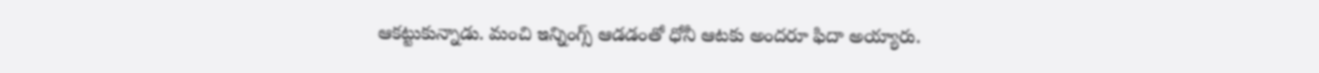ఆకట్టుకున్నాడు. మంచి ఇన్నింగ్స్ ఆడడంతో ధోనీ ఆటకు అందరూ ఫిదా అయ్యారు.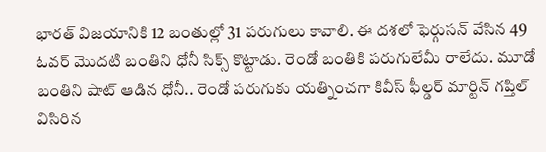భారత్ విజయానికి 12 బంతుల్లో 31 పరుగులు కావాలి. ఈ దశలో ఫెర్గుసన్ వేసిన 49 ఓవర్ మొదటి బంతిని ధోనీ సిక్స్ కొట్టాడు. రెండో బంతికి పరుగులేమీ రాలేదు. మూడో బంతిని షాట్ ఆడిన ధోనీ.. రెండో పరుగుకు యత్నించగా కివీస్ ఫీల్డర్ మార్టిన్ గప్తిల్ విసిరిన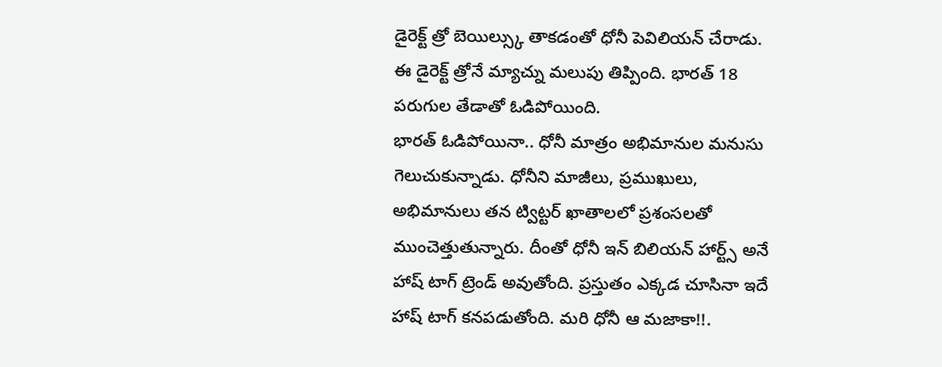డైరెక్ట్ త్రో బెయిల్స్కు తాకడంతో ధోనీ పెవిలియన్ చేరాడు. ఈ డైరెక్ట్ త్రోనే మ్యాచ్ను మలుపు తిప్పింది. భారత్ 18 పరుగుల తేడాతో ఓడిపోయింది.
భారత్ ఓడిపోయినా.. ధోనీ మాత్రం అభిమానుల మనుసు గెలుచుకున్నాడు. ధోనీని మాజీలు, ప్రముఖులు, అభిమానులు తన ట్విట్టర్ ఖాతాలలో ప్రశంసలతో ముంచెత్తుతున్నారు. దీంతో ధోనీ ఇన్ బిలియన్ హార్ట్స్ అనే హాష్ టాగ్ ట్రెండ్ అవుతోంది. ప్రస్తుతం ఎక్కడ చూసినా ఇదే హాష్ టాగ్ కనపడుతోంది. మరి ధోనీ ఆ మజాకా!!.